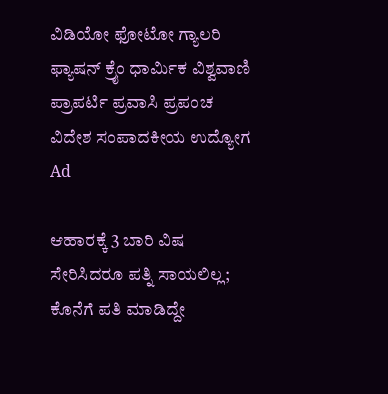ವಿಡಿಯೋ ಫೋಟೋ ಗ್ಯಾಲರಿ ಫ್ಯಾಷನ್ ಕ್ರೈಂ ಧಾರ್ಮಿಕ ವಿಶ್ವವಾಣಿ ಪ್ರಾಪರ್ಟಿ ಪ್ರವಾಸಿ ಪ್ರಪಂಚ ವಿದೇಶ ಸಂಪಾದಕೀಯ ಉದ್ಯೋಗ
Ad

ಆಹಾರಕ್ಕೆ 3 ಬಾರಿ ವಿಷ ಸೇರಿಸಿದರೂ ಪತ್ನಿ ಸಾಯಲಿಲ್ಲ; ಕೊನೆಗೆ ಪತಿ ಮಾಡಿದ್ದೇ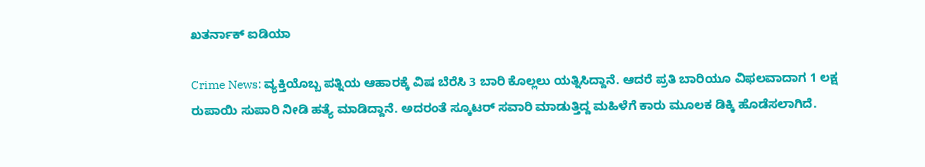ಖತರ್ನಾಕ್‌ ಐಡಿಯಾ

Crime News: ವ್ಯಕ್ತಿಯೊಬ್ಬ ಪತ್ನಿಯ ಆಹಾರಕ್ಕೆ ವಿಷ ಬೆರೆಸಿ 3 ಬಾರಿ ಕೊಲ್ಲಲು ಯತ್ನಿಸಿದ್ದಾನೆ. ಆದರೆ ಪ್ರತಿ ಬಾರಿಯೂ ವಿಫಲವಾದಾಗ 1 ಲಕ್ಷ ರುಪಾಯಿ ಸುಪಾರಿ ನೀಡಿ ಹತ್ಯೆ ಮಾಡಿದ್ದಾನೆ. ಅದರಂತೆ ಸ್ಕೂಟರ್ ಸವಾರಿ ಮಾಡುತ್ತಿದ್ದ ಮಹಿಳೆಗೆ ಕಾರು ಮೂಲಕ ಡಿಕ್ಕಿ ಹೊಡೆಸಲಾಗಿದೆ.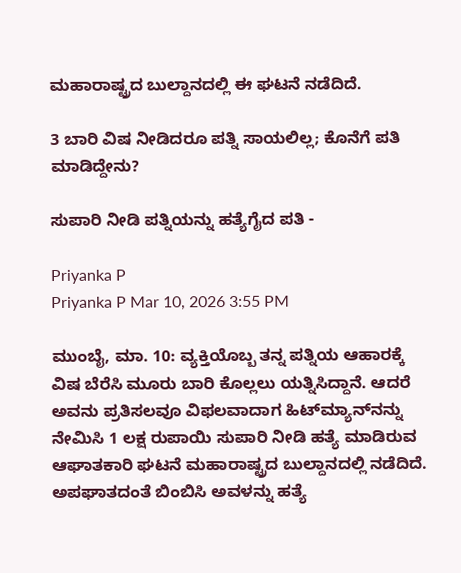ಮಹಾರಾಷ್ಟ್ರದ ಬುಲ್ದಾನದಲ್ಲಿ ಈ ಘಟನೆ ನಡೆದಿದೆ.

3 ಬಾರಿ ವಿಷ ನೀಡಿದರೂ ಪತ್ನಿ ಸಾಯಲಿಲ್ಲ; ಕೊನೆಗೆ ಪತಿ ಮಾಡಿದ್ದೇನು?

ಸುಪಾರಿ ನೀಡಿ ಪತ್ನಿಯನ್ನು ಹತ್ಯೆಗೈದ ಪತಿ -

Priyanka P
Priyanka P Mar 10, 2026 3:55 PM

ಮುಂಬೈ, ಮಾ. 10: ವ್ಯಕ್ತಿಯೊಬ್ಬ ತನ್ನ ಪತ್ನಿಯ ಆಹಾರಕ್ಕೆ ವಿಷ ಬೆರೆಸಿ ಮೂರು ಬಾರಿ ಕೊಲ್ಲಲು ಯತ್ನಿಸಿದ್ದಾನೆ. ಆದರೆ ಅವನು ಪ್ರತಿಸಲವೂ ವಿಫಲವಾದಾಗ ಹಿಟ್‌ಮ್ಯಾನ್‌ನನ್ನು ನೇಮಿಸಿ 1 ಲಕ್ಷ ರುಪಾಯಿ ಸುಪಾರಿ ನೀಡಿ ಹತ್ಯೆ ಮಾಡಿರುವ ಆಘಾತಕಾರಿ ಘಟನೆ ಮಹಾರಾಷ್ಟ್ರದ ಬುಲ್ದಾನದಲ್ಲಿ ನಡೆದಿದೆ. ಅಪಘಾತದಂತೆ ಬಿಂಬಿಸಿ ಅವಳನ್ನು ಹತ್ಯೆ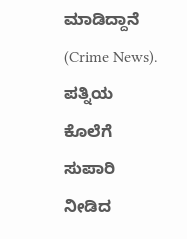ಮಾಡಿದ್ದಾನೆ (Crime News). ಪತ್ನಿಯ ಕೊಲೆಗೆ ಸುಪಾರಿ ನೀಡಿದ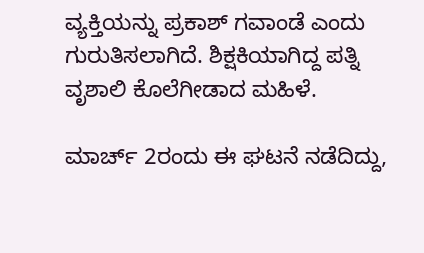ವ್ಯಕ್ತಿಯನ್ನು ಪ್ರಕಾಶ್ ಗವಾಂಡೆ ಎಂದು ಗುರುತಿಸಲಾಗಿದೆ. ಶಿಕ್ಷಕಿಯಾಗಿದ್ದ ಪತ್ನಿ ವೃಶಾಲಿ ಕೊಲೆಗೀಡಾದ ಮಹಿಳೆ.

ಮಾರ್ಚ್ 2ರಂದು ಈ ಘಟನೆ ನಡೆದಿದ್ದು,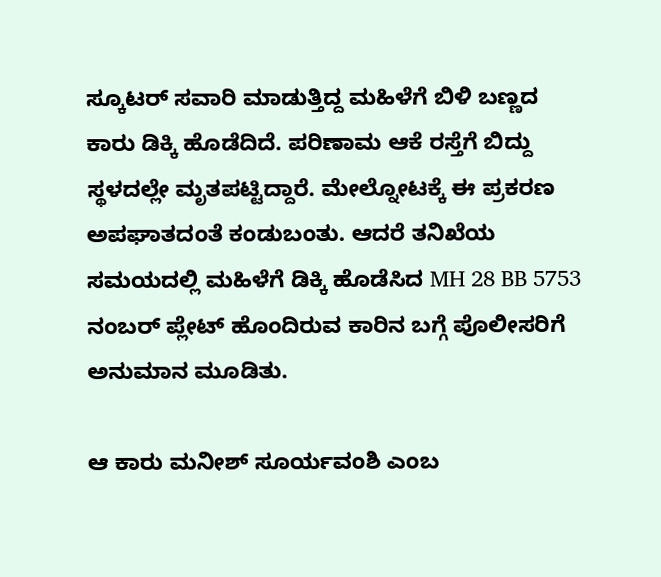ಸ್ಕೂಟರ್ ಸವಾರಿ ಮಾಡುತ್ತಿದ್ದ ಮಹಿಳೆಗೆ ಬಿಳಿ ಬಣ್ಣದ ಕಾರು ಡಿಕ್ಕಿ ಹೊಡೆದಿದೆ. ಪರಿಣಾಮ ಆಕೆ ರಸ್ತೆಗೆ ಬಿದ್ದು ಸ್ಥಳದಲ್ಲೇ ಮೃತಪಟ್ಟಿದ್ದಾರೆ. ಮೇಲ್ನೋಟಕ್ಕೆ ಈ ಪ್ರಕರಣ ಅಪಘಾತದಂತೆ ಕಂಡುಬಂತು. ಆದರೆ ತನಿಖೆಯ ಸಮಯದಲ್ಲಿ ಮಹಿಳೆಗೆ ಡಿಕ್ಕಿ ಹೊಡೆಸಿದ MH 28 BB 5753 ನಂಬರ್ ಪ್ಲೇಟ್ ಹೊಂದಿರುವ ಕಾರಿನ ಬಗ್ಗೆ ಪೊಲೀಸರಿಗೆ ಅನುಮಾನ ಮೂಡಿತು.

ಆ ಕಾರು ಮನೀಶ್ ಸೂರ್ಯವಂಶಿ ಎಂಬ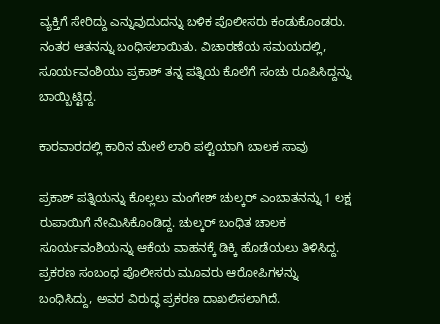ವ್ಯಕ್ತಿಗೆ ಸೇರಿದ್ದು ಎನ್ನುವುದುದನ್ನು ಬಳಿಕ ಪೊಲೀಸರು ಕಂಡುಕೊಂಡರು. ನಂತರ ಆತನನ್ನು ಬಂಧಿಸಲಾಯಿತು. ವಿಚಾರಣೆಯ ಸಮಯದಲ್ಲಿ, ಸೂರ್ಯವಂಶಿಯು ಪ್ರಕಾಶ್ ತನ್ನ ಪತ್ನಿಯ ಕೊಲೆಗೆ ಸಂಚು ರೂಪಿಸಿದ್ದನ್ನು ಬಾಯ್ಬಿಟ್ಟಿದ್ದ.

ಕಾರವಾರದಲ್ಲಿ ಕಾರಿನ ಮೇಲೆ ಲಾರಿ ಪಲ್ಟಿಯಾಗಿ ಬಾಲಕ ಸಾವು

ಪ್ರಕಾಶ್ ಪತ್ನಿಯನ್ನು ಕೊಲ್ಲಲು ಮಂಗೇಶ್ ಚುಲ್ಕರ್ ಎಂಬಾತನನ್ನು 1 ಲಕ್ಷ ರುಪಾಯಿಗೆ ನೇಮಿಸಿಕೊಂಡಿದ್ದ. ಚುಲ್ಕರ್ ಬಂಧಿತ ಚಾಲಕ ಸೂರ್ಯವಂಶಿಯನ್ನು ಆಕೆಯ ವಾಹನಕ್ಕೆ ಡಿಕ್ಕಿ ಹೊಡೆಯಲು ತಿಳಿಸಿದ್ದ. ಪ್ರಕರಣ ಸಂಬಂಧ ಪೊಲೀಸರು ಮೂವರು ಆರೋಪಿಗಳನ್ನು ಬಂಧಿಸಿದ್ದು, ಅವರ ವಿರುದ್ಧ ಪ್ರಕರಣ ದಾಖಲಿಸಲಾಗಿದೆ.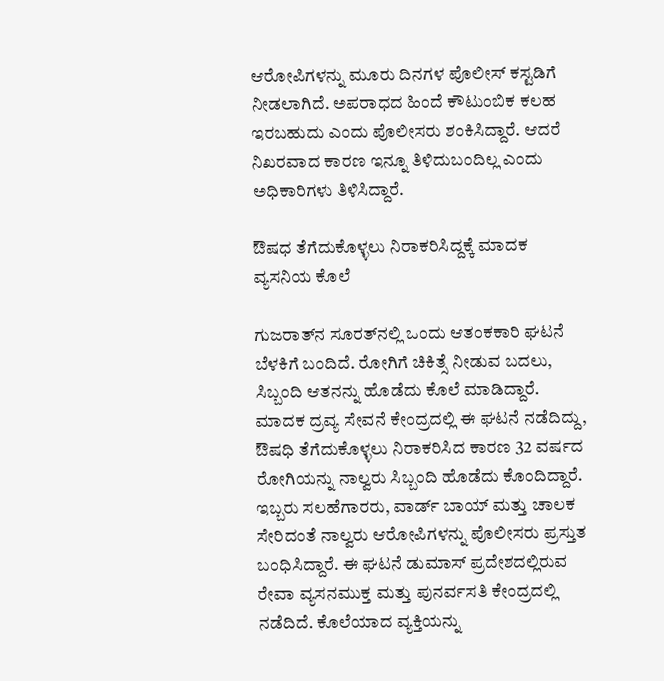ಆರೋಪಿಗಳನ್ನು ಮೂರು ದಿನಗಳ ಪೊಲೀಸ್ ಕಸ್ಟಡಿಗೆ ನೀಡಲಾಗಿದೆ. ಅಪರಾಧದ ಹಿಂದೆ ಕೌಟುಂಬಿಕ ಕಲಹ ಇರಬಹುದು ಎಂದು ಪೊಲೀಸರು ಶಂಕಿಸಿದ್ದಾರೆ. ಆದರೆ ನಿಖರವಾದ ಕಾರಣ ಇನ್ನೂ ತಿಳಿದುಬಂದಿಲ್ಲ ಎಂದು ಅಧಿಕಾರಿಗಳು ತಿಳಿಸಿದ್ದಾರೆ.

ಔಷಧ ತೆಗೆದುಕೊಳ್ಳಲು ನಿರಾಕರಿಸಿದ್ದಕ್ಕೆ ಮಾದಕ ವ್ಯಸನಿಯ ಕೊಲೆ

ಗುಜರಾತ್‌ನ ಸೂರತ್‌ನಲ್ಲಿ ಒಂದು ಆತಂಕಕಾರಿ ಘಟನೆ ಬೆಳಕಿಗೆ ಬಂದಿದೆ. ರೋಗಿಗೆ ಚಿಕಿತ್ಸೆ ನೀಡುವ ಬದಲು, ಸಿಬ್ಬಂದಿ ಆತನನ್ನು ಹೊಡೆದು ಕೊಲೆ ಮಾಡಿದ್ದಾರೆ. ಮಾದಕ ದ್ರವ್ಯ ಸೇವನೆ ಕೇಂದ್ರದಲ್ಲಿ ಈ ಘಟನೆ ನಡೆದಿದ್ದು, ಔಷಧಿ ತೆಗೆದುಕೊಳ್ಳಲು ನಿರಾಕರಿಸಿದ ಕಾರಣ 32 ವರ್ಷದ ರೋಗಿಯನ್ನು ನಾಲ್ವರು ಸಿಬ್ಬಂದಿ ಹೊಡೆದು ಕೊಂದಿದ್ದಾರೆ. ಇಬ್ಬರು ಸಲಹೆಗಾರರು, ವಾರ್ಡ್ ಬಾಯ್ ಮತ್ತು ಚಾಲಕ ಸೇರಿದಂತೆ ನಾಲ್ವರು ಆರೋಪಿಗಳನ್ನು ಪೊಲೀಸರು ಪ್ರಸ್ತುತ ಬಂಧಿಸಿದ್ದಾರೆ. ಈ ಘಟನೆ ಡುಮಾಸ್ ಪ್ರದೇಶದಲ್ಲಿರುವ ರೇವಾ ವ್ಯಸನಮುಕ್ತ ಮತ್ತು ಪುನರ್ವಸತಿ ಕೇಂದ್ರದಲ್ಲಿ ನಡೆದಿದೆ. ಕೊಲೆಯಾದ ವ್ಯಕ್ತಿಯನ್ನು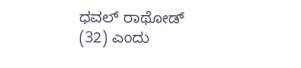ಧವಲ್ ರಾಥೋಡ್ (32) ಎಂದು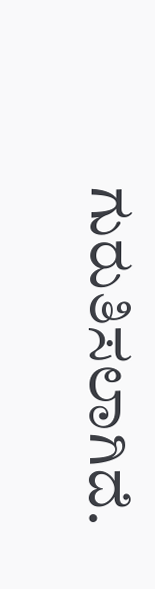ಗುರುತಿಸಲಾಗಿದೆ.